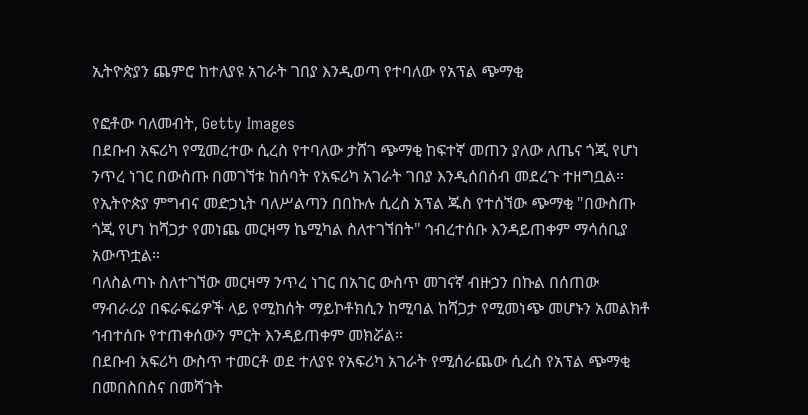ኢትዮጵያን ጨምሮ ከተለያዩ አገራት ገበያ እንዲወጣ የተባለው የአፕል ጭማቂ

የፎቶው ባለመብት, Getty Images
በደቡብ አፍሪካ የሚመረተው ሲረስ የተባለው ታሸገ ጭማቂ ከፍተኛ መጠን ያለው ለጤና ጎጂ የሆነ ንጥረ ነገር በውስጡ በመገኘቱ ከሰባት የአፍሪካ አገራት ገበያ እንዲሰበሰብ መደረጉ ተዘግቧል።
የኢትዮጵያ ምግብና መድኃኒት ባለሥልጣን በበኩሉ ሲረስ አፕል ጁስ የተሰኘው ጭማቂ "በውስጡ ጎጂ የሆነ ከሻጋታ የመነጨ መርዛማ ኬሚካል ስለተገኘበት" ኅብረተሰቡ እንዳይጠቀም ማሳሰቢያ አውጥቷል።
ባለስልጣኑ ስለተገኘው መርዛማ ንጥረ ነገር በአገር ውስጥ መገናኛ ብዙኃን በኩል በሰጠው ማብራሪያ በፍራፍሬዎች ላይ የሚከሰት ማይኮቶክሲን ከሚባል ከሻጋታ የሚመነጭ መሆኑን አመልክቶ ኅብተሰቡ የተጠቀሰውን ምርት እንዳይጠቀም መክሯል።
በደቡብ አፍሪካ ውስጥ ተመርቶ ወደ ተለያዩ የአፍሪካ አገራት የሚሰራጨው ሲረስ የአፕል ጭማቂ በመበስበስና በመሻገት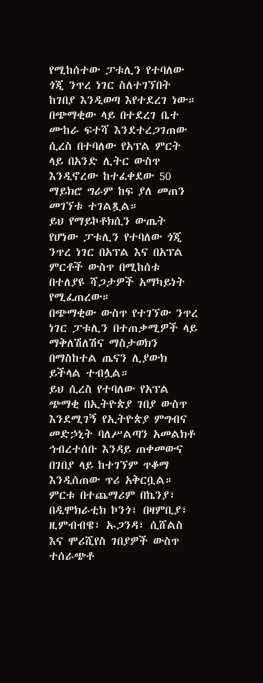የሚከሰተው ፓቱሊን የተባለው ጎጂ ንጥረ ነገር ስለተገኘበት ከገበያ እንዲወጣ እየተደረገ ነው።
በጭማቂው ላይ በተደረገ ቤተ ሙከራ ፍተሻ እንደተረጋገጠው ሲረስ በተባለው የአፕል ምርት ላይ በአንድ ሊትር ውስጥ እንዲኖረው ከተፈቀደው 50 ማይክሮ ግራም ከፍ ያለ መጠን መገኘቱ ተገልጿል።
ይህ የማይኮቶክሲን ውጤት የሆነው ፓቱሊን የተባለው ጎጂ ንጥረ ነገር በአፕል እና በአፕል ምርቶች ውስጥ በሚከሰቱ በተለያዩ ሻጋታዎች አማካይነት የሚፈጠረው።
በጭማቂው ውስጥ የተገኘው ንጥረ ነገር ፓቱሊን በተጠቃሚዎች ላይ ማቅለሽለሽና ማስታወክን በማስከተል ጤናን ሊያውክ ይችላል ተብሏል።
ይህ ሲረስ የተባለው የአፕል ጭማቂ በኢትዮጵያ ገበያ ውስጥ እንደሚገኝ የኢትዮጵያ ምግብና መድኃኒት ባለሥልጣን አመልክቶ ኅብረተሰቡ እንዳይ ጠቀመውና በገበያ ላይ ከተገኘም ጥቆማ እንዲሰጠው ጥሪ አቅርቧል።
ምርቱ በተጨማሪም በኬንያ፣ በዲሞክራቲክ ኮንጎ፣ በዛምቢያ፣ ዚምብብዌ፣ ኡጋንዳ፣ ሲሸልስ እና ሞሪሺየስ ገበያዎች ውስጥ ተሰራጭቶ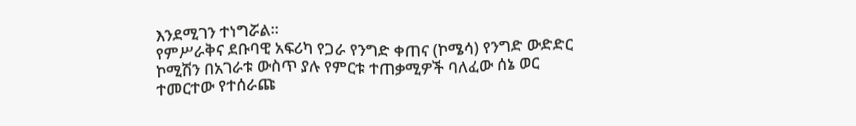እንደሚገን ተነግሯል።
የምሥራቅና ደቡባዊ አፍሪካ የጋራ የንግድ ቀጠና (ኮሜሳ) የንግድ ውድድር ኮሚሽን በአገራቱ ውስጥ ያሉ የምርቱ ተጠቃሚዎች ባለፈው ሰኔ ወር ተመርተው የተሰራጩ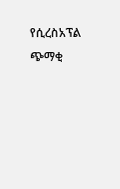የሲረስአፕል ጭማቂ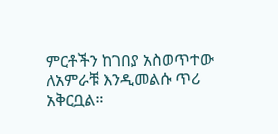ምርቶችን ከገበያ አስወጥተው ለአምራቹ እንዲመልሱ ጥሪ አቅርቧል።